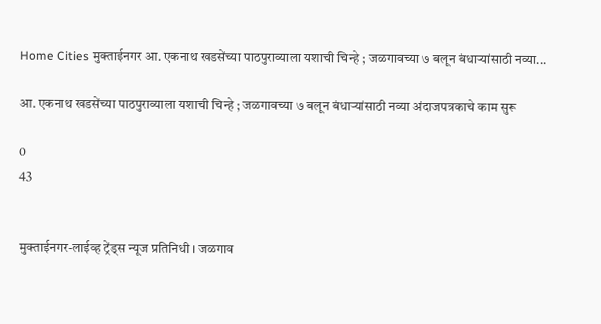Home Cities मुक्ताईनगर आ. एकनाथ खडसेंच्या पाठपुराव्याला यशाची चिन्हे ; जळगावच्या ७ बलून बंधाऱ्यांसाठी नव्या...

आ. एकनाथ खडसेंच्या पाठपुराव्याला यशाची चिन्हे ; जळगावच्या ७ बलून बंधाऱ्यांसाठी नव्या अंदाजपत्रकाचे काम सुरू

0
43


मुक्ताईनगर-लाईव्ह ट्रेंड्स न्यूज प्रतिनिधी । जळगाव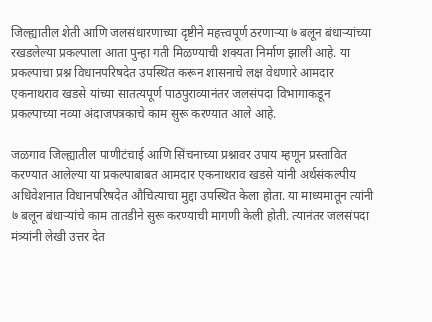जिल्ह्यातील शेती आणि जलसंधारणाच्या दृष्टीने महत्त्वपूर्ण ठरणाऱ्या ७ बलून बंधाऱ्यांच्या रखडलेल्या प्रकल्पाला आता पुन्हा गती मिळण्याची शक्यता निर्माण झाली आहे. या प्रकल्पाचा प्रश्न विधानपरिषदेत उपस्थित करून शासनाचे लक्ष वेधणारे आमदार एकनाथराव खडसे यांच्या सातत्यपूर्ण पाठपुराव्यानंतर जलसंपदा विभागाकडून प्रकल्पाच्या नव्या अंदाजपत्रकाचे काम सुरू करण्यात आले आहे.

जळगाव जिल्ह्यातील पाणीटंचाई आणि सिंचनाच्या प्रश्नावर उपाय म्हणून प्रस्तावित करण्यात आलेल्या या प्रकल्पाबाबत आमदार एकनाथराव खडसे यांनी अर्थसंकल्पीय अधिवेशनात विधानपरिषदेत औचित्याचा मुद्दा उपस्थित केला होता. या माध्यमातून त्यांनी ७ बलून बंधाऱ्यांचे काम तातडीने सुरू करण्याची मागणी केली होती. त्यानंतर जलसंपदा मंत्र्यांनी लेखी उत्तर देत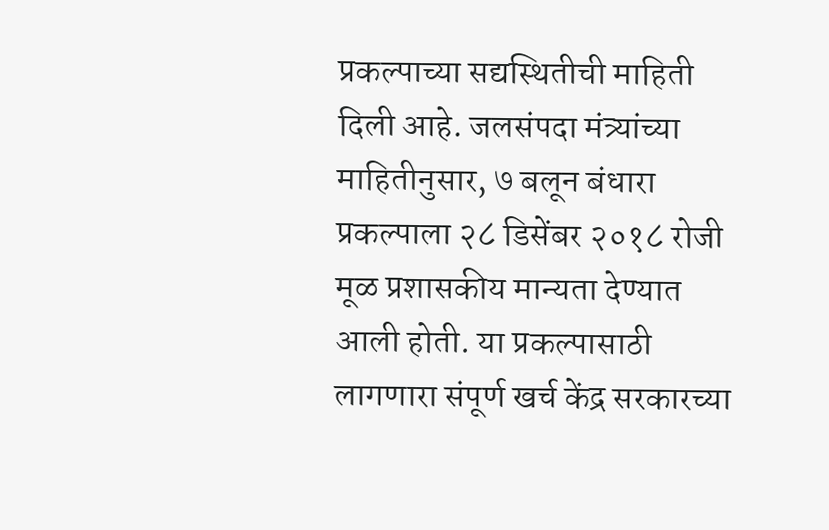प्रकल्पाच्या सद्यस्थितीची माहिती दिली आहे. जलसंपदा मंत्र्यांच्या माहितीनुसार, ७ बलून बंधारा प्रकल्पाला २८ डिसेंबर २०१८ रोजी मूळ प्रशासकीय मान्यता देण्यात आली होती. या प्रकल्पासाठी लागणारा संपूर्ण खर्च केंद्र सरकारच्या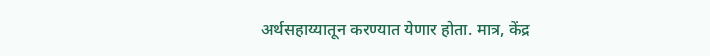अर्थसहाय्यातून करण्यात येणार होता. मात्र, केंद्र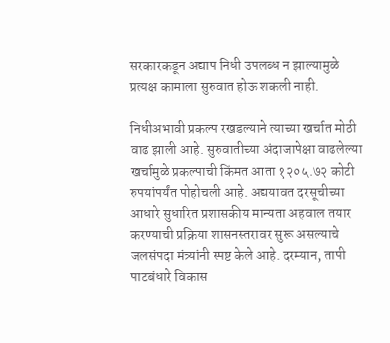सरकारकडून अद्याप निधी उपलब्ध न झाल्यामुळे प्रत्यक्ष कामाला सुरुवात होऊ शकली नाही.

निधीअभावी प्रकल्प रखडल्याने त्याच्या खर्चात मोठी वाढ झाली आहे. सुरुवातीच्या अंदाजापेक्षा वाढलेल्या खर्चामुळे प्रकल्पाची किंमत आता १२०५.७२ कोटी रुपयांपर्यंत पोहोचली आहे. अद्ययावत दरसूचीच्या आधारे सुधारित प्रशासकीय मान्यता अहवाल तयार करण्याची प्रक्रिया शासनस्तरावर सुरू असल्याचे जलसंपदा मंत्र्यांनी स्पष्ट केले आहे. दरम्यान, तापी पाटबंधारे विकास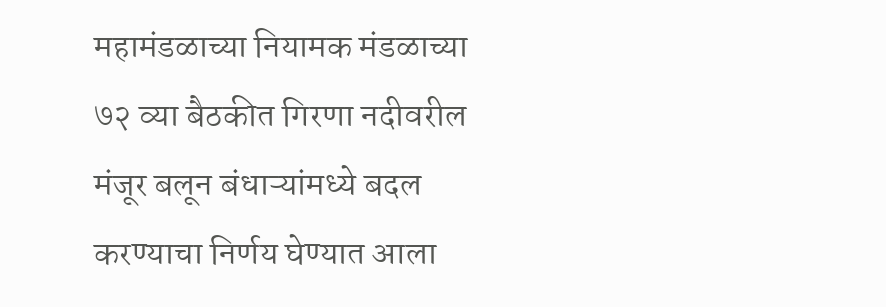महामंडळाच्या नियामक मंडळाच्या ७२ व्या बैठकीत गिरणा नदीवरील मंजूर बलून बंधाऱ्यांमध्ये बदल करण्याचा निर्णय घेण्यात आला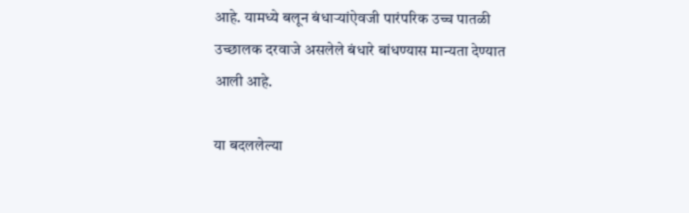आहे. यामध्ये बलून बंधाऱ्यांऐवजी पारंपरिक उच्च पातळी उच्छालक दरवाजे असलेले बंधारे बांधण्यास मान्यता देण्यात आली आहे.

या बदललेल्या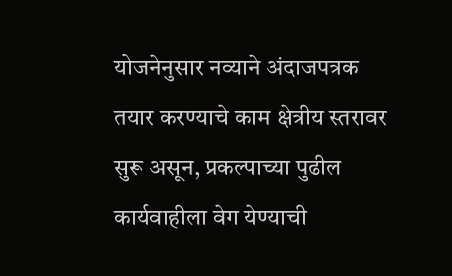योजनेनुसार नव्याने अंदाजपत्रक तयार करण्याचे काम क्षेत्रीय स्तरावर सुरू असून, प्रकल्पाच्या पुढील कार्यवाहीला वेग येण्याची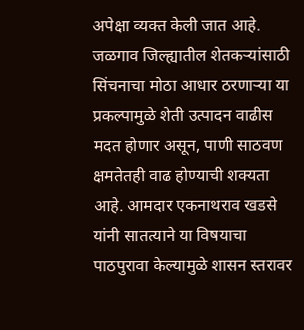अपेक्षा व्यक्त केली जात आहे. जळगाव जिल्ह्यातील शेतकऱ्यांसाठी सिंचनाचा मोठा आधार ठरणाऱ्या या प्रकल्पामुळे शेती उत्पादन वाढीस मदत होणार असून, पाणी साठवण क्षमतेतही वाढ होण्याची शक्यता आहे. आमदार एकनाथराव खडसे यांनी सातत्याने या विषयाचा पाठपुरावा केल्यामुळे शासन स्तरावर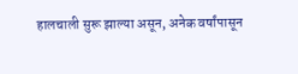हालचाली सुरू झाल्या असून, अनेक वर्षांपासून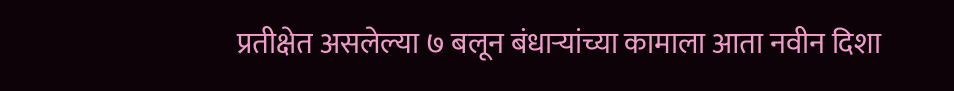प्रतीक्षेत असलेल्या ७ बलून बंधाऱ्यांच्या कामाला आता नवीन दिशा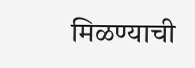मिळण्याची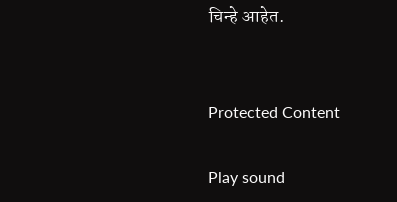चिन्हे आहेत.


Protected Content

Play sound